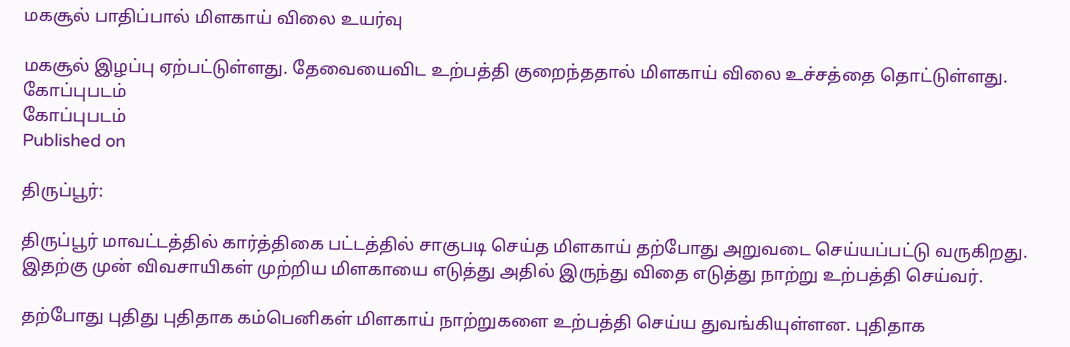மகசூல் பாதிப்பால் மிளகாய் விலை உயர்வு

மகசூல் இழப்பு ஏற்பட்டுள்ளது. தேவையைவிட உற்பத்தி குறைந்ததால் மிளகாய் விலை உச்சத்தை தொட்டுள்ளது.
கோப்புபடம்
கோப்புபடம்
Published on

திருப்பூர்:

திருப்பூர் மாவட்டத்தில் கார்த்திகை பட்டத்தில் சாகுபடி செய்த மிளகாய் தற்போது அறுவடை செய்யப்பட்டு வருகிறது. இதற்கு முன் விவசாயிகள் முற்றிய மிளகாயை எடுத்து அதில் இருந்து விதை எடுத்து நாற்று உற்பத்தி செய்வர்.

தற்போது புதிது புதிதாக கம்பெனிகள் மிளகாய் நாற்றுகளை உற்பத்தி செய்ய துவங்கியுள்ளன. புதிதாக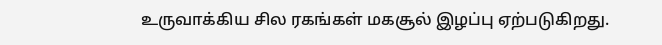உருவாக்கிய சில ரகங்கள் மகசூல் இழப்பு ஏற்படுகிறது.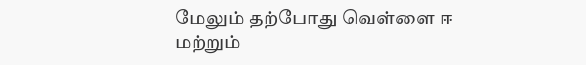மேலும் தற்போது வெள்ளை ஈ மற்றும்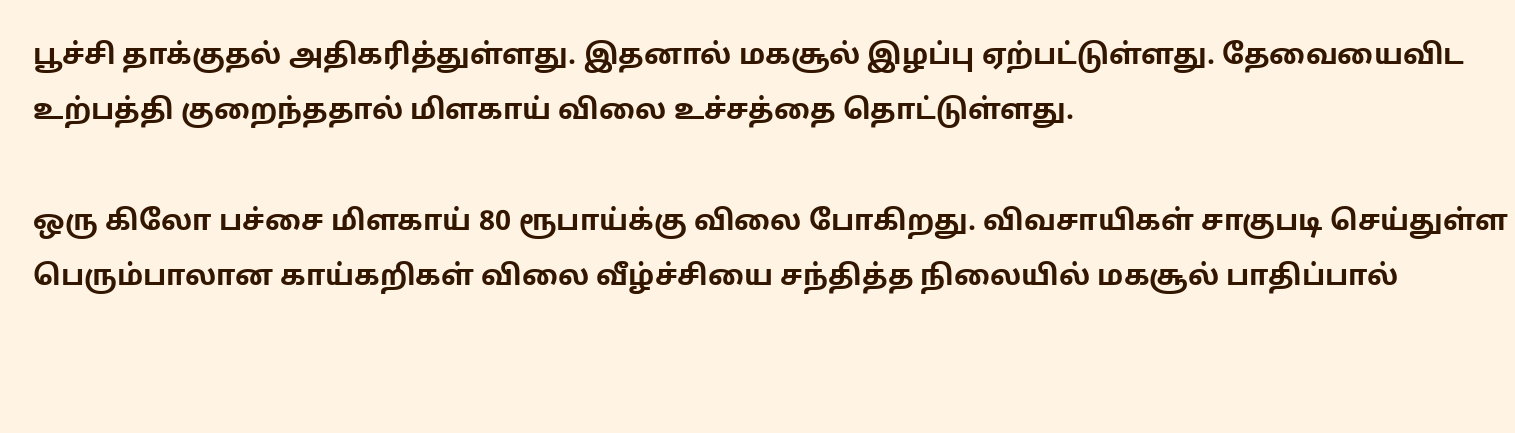பூச்சி தாக்குதல் அதிகரித்துள்ளது. இதனால் மகசூல் இழப்பு ஏற்பட்டுள்ளது. தேவையைவிட உற்பத்தி குறைந்ததால் மிளகாய் விலை உச்சத்தை தொட்டுள்ளது.

ஒரு கிலோ பச்சை மிளகாய் 80 ரூபாய்க்கு விலை போகிறது. விவசாயிகள் சாகுபடி செய்துள்ள பெரும்பாலான காய்கறிகள் விலை வீழ்ச்சியை சந்தித்த நிலையில் மகசூல் பாதிப்பால்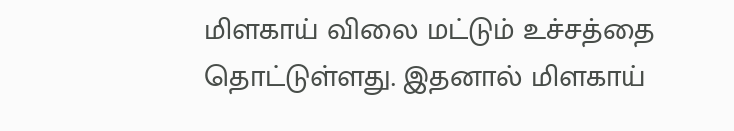மிளகாய் விலை மட்டும் உச்சத்தை தொட்டுள்ளது. இதனால் மிளகாய்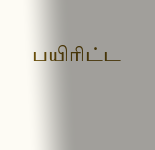பயிரிட்ட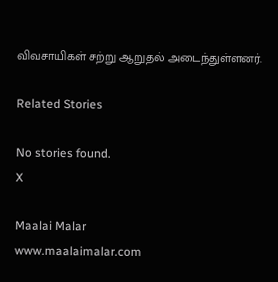விவசாயிகள் சற்று ஆறுதல் அடைந்துள்ளனர்.

Related Stories

No stories found.
X

Maalai Malar
www.maalaimalar.com